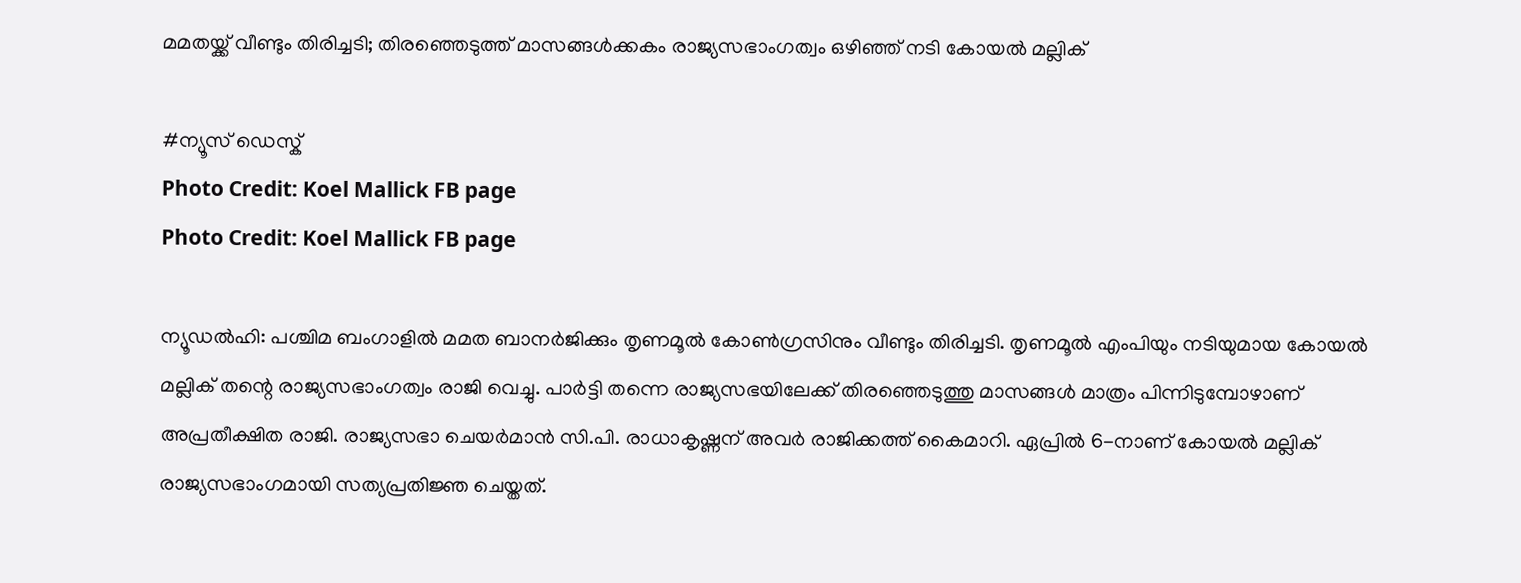മമതയ്ക്ക് വീണ്ടും തിരിച്ചടി; തിരഞ്ഞെടുത്ത് മാസങ്ങൾക്കകം രാജ്യസഭാംഗത്വം ഒഴിഞ്ഞ് നടി കോയൽ മല്ലിക്

#ന്യൂസ് ഡെസ്ക്
Photo Credit: Koel Mallick FB page
Photo Credit: Koel Mallick FB page

ന്യൂഡൽഹി: പശ്ചിമ ബംഗാളിൽ മമത ബാനർജിക്കും തൃണമൂൽ കോൺഗ്രസിനും വീണ്ടും തിരിച്ചടി. തൃണമൂൽ എംപിയും നടിയുമായ കോയൽ മല്ലിക് തന്റെ രാജ്യസഭാംഗത്വം രാജി വെച്ചു. പാർട്ടി തന്നെ രാജ്യസഭയിലേക്ക് തിരഞ്ഞെടുത്തു മാസങ്ങൾ മാത്രം പിന്നിടുമ്പോഴാണ് അപ്രതീക്ഷിത രാജി. രാജ്യസഭാ ചെയർമാൻ സി.പി. രാധാകൃഷ്ണന് അവർ രാജിക്കത്ത് കൈമാറി. ഏപ്രിൽ 6-നാണ് കോയൽ മല്ലിക് രാജ്യസഭാംഗമായി സത്യപ്രതിജ്ഞ ചെയ്തത്.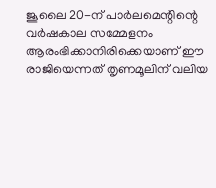ജൂലൈ 20-ന് പാർലമെന്റിന്റെ വർഷകാല സമ്മേളനം ആരംഭിക്കാനിരിക്കെയാണ് ഈ രാജിയെന്നത് തൃണമൂലിന് വലിയ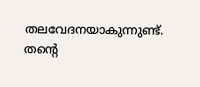തലവേദനയാകുന്നുണ്ട്. തന്റെ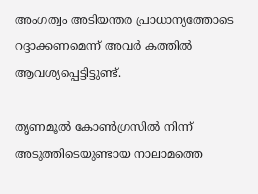അംഗത്വം അടിയന്തര പ്രാധാന്യത്തോടെ റദ്ദാക്കണമെന്ന് അവർ കത്തിൽ ആവശ്യപ്പെട്ടിട്ടുണ്ട്.

തൃണമൂൽ കോൺഗ്രസിൽ നിന്ന് അടുത്തിടെയുണ്ടായ നാലാമത്തെ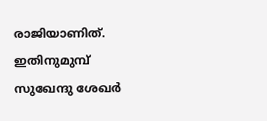രാജിയാണിത്. ഇതിനുമുമ്പ് സുഖേന്ദു ശേഖർ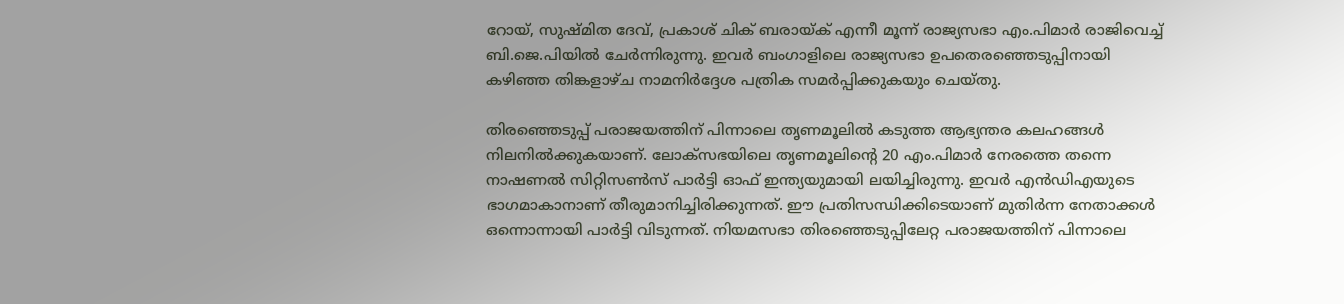റോയ്, സുഷ്മിത ദേവ്, പ്രകാശ് ചിക് ബരായ്ക് എന്നീ മൂന്ന് രാജ്യസഭാ എം.പിമാർ രാജിവെച്ച് ബി.ജെ.പിയിൽ ചേർന്നിരുന്നു. ഇവർ ബംഗാളിലെ രാജ്യസഭാ ഉപതെരഞ്ഞെടുപ്പിനായി കഴിഞ്ഞ തിങ്കളാഴ്ച നാമനിർദ്ദേശ പത്രിക സമർപ്പിക്കുകയും ചെയ്തു.

തിരഞ്ഞെടുപ്പ് പരാജയത്തിന് പിന്നാലെ തൃണമൂലിൽ കടുത്ത ആഭ്യന്തര കലഹങ്ങൾ നിലനിൽക്കുകയാണ്. ലോക്‌സഭയിലെ തൃണമൂലിന്റെ 20 എം.പിമാർ നേരത്തെ തന്നെ നാഷണൽ സിറ്റിസൺസ് പാർട്ടി ഓഫ് ഇന്ത്യയുമായി ലയിച്ചിരുന്നു. ഇവർ എൻഡിഎയുടെ ഭാഗമാകാനാണ് തീരുമാനിച്ചിരിക്കുന്നത്. ഈ പ്രതിസന്ധിക്കിടെയാണ് മുതിർന്ന നേതാക്കൾ ഒന്നൊന്നായി പാർട്ടി വിടുന്നത്. നിയമസഭാ തിരഞ്ഞെടുപ്പിലേറ്റ പരാജയത്തിന് പിന്നാലെ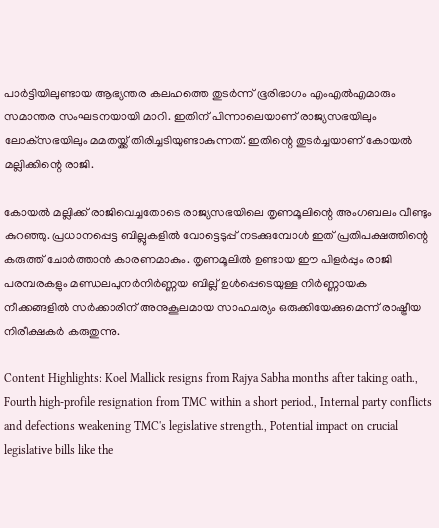പാർട്ടിയിലുണ്ടായ ആഭ്യന്തര കലഹത്തെ തുടർന്ന് ഭൂരിഭാഗം എംഎൽഎമാരും സമാന്തര സംഘടനയായി മാറി. ഇതിന് പിന്നാലെയാണ് രാജ്യസഭയിലും ലോക്‌സഭയിലും മമതയ്ക്ക് തിരിച്ചടിയുണ്ടാകുന്നത്. ഇതിന്റെ തുടർച്ചയാണ് കോയൽ മല്ലിക്കിന്റെ രാജി.

കോയൽ മല്ലിക്ക് രാജിവെച്ചതോടെ രാജ്യസഭയിലെ തൃണമൂലിന്റെ അംഗബലം വീണ്ടും കുറഞ്ഞു. പ്രധാനപ്പെട്ട ബില്ലുകളിൽ വോട്ടെടുപ്പ് നടക്കുമ്പോൾ ഇത് പ്രതിപക്ഷത്തിന്റെ കരുത്ത് ചോർത്താൻ കാരണമാകും. തൃണമൂലിൽ ഉണ്ടായ ഈ പിളർപ്പും രാജി പരമ്പരകളും മണ്ഡലപുനർനിർണ്ണയ ബില്ല് ഉൾപ്പെടെയുള്ള നിർണ്ണായക നീക്കങ്ങളിൽ സർക്കാരിന് അനുകൂലമായ സാഹചര്യം ഒരുക്കിയേക്കുമെന്ന് രാഷ്ട്രീയ നിരീക്ഷകർ കരുതുന്നു.

Content Highlights: Koel Mallick resigns from Rajya Sabha months after taking oath., Fourth high-profile resignation from TMC within a short period., Internal party conflicts and defections weakening TMC's legislative strength., Potential impact on crucial legislative bills like the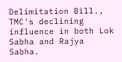Delimitation Bill., TMC's declining influence in both Lok Sabha and Rajya Sabha.